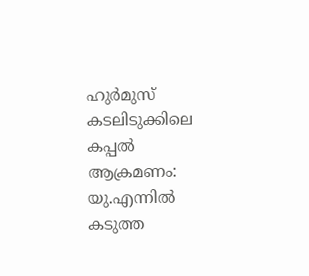ഹുർമുസ് കടലിടുക്കിലെ കപ്പൽ ആക്രമണം: യു.എന്നിൽ കടുത്ത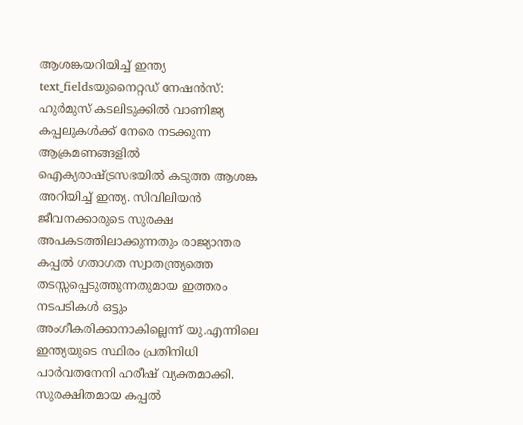ആശങ്കയറിയിച്ച് ഇന്ത്യ
text_fieldsയുനൈറ്റഡ് നേഷൻസ്: ഹുർമുസ് കടലിടുക്കിൽ വാണിജ്യ കപ്പലുകൾക്ക് നേരെ നടക്കുന്ന ആക്രമണങ്ങളിൽ ഐക്യരാഷ്ട്രസഭയിൽ കടുത്ത ആശങ്ക അറിയിച്ച് ഇന്ത്യ. സിവിലിയൻ ജീവനക്കാരുടെ സുരക്ഷ അപകടത്തിലാക്കുന്നതും രാജ്യാന്തര കപ്പൽ ഗതാഗത സ്വാതന്ത്ര്യത്തെ തടസ്സപ്പെടുത്തുന്നതുമായ ഇത്തരം നടപടികൾ ഒട്ടും അംഗീകരിക്കാനാകില്ലെന്ന് യു.എന്നിലെ ഇന്ത്യയുടെ സ്ഥിരം പ്രതിനിധി പാർവതനേനി ഹരീഷ് വ്യക്തമാക്കി.
സുരക്ഷിതമായ കപ്പൽ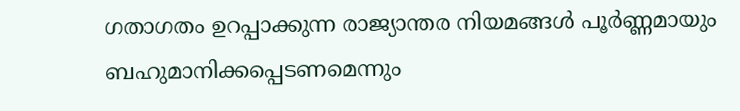ഗതാഗതം ഉറപ്പാക്കുന്ന രാജ്യാന്തര നിയമങ്ങൾ പൂർണ്ണമായും ബഹുമാനിക്കപ്പെടണമെന്നും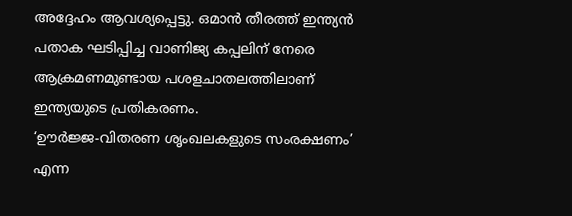അദ്ദേഹം ആവശ്യപ്പെട്ടു. ഒമാൻ തീരത്ത് ഇന്ത്യൻ പതാക ഘടിപ്പിച്ച വാണിജ്യ കപ്പലിന് നേരെ ആക്രമണമുണ്ടായ പശളചാതലത്തിലാണ് ഇന്ത്യയുടെ പ്രതികരണം.
‘ഊർജ്ജ-വിതരണ ശൃംഖലകളുടെ സംരക്ഷണം’ എന്ന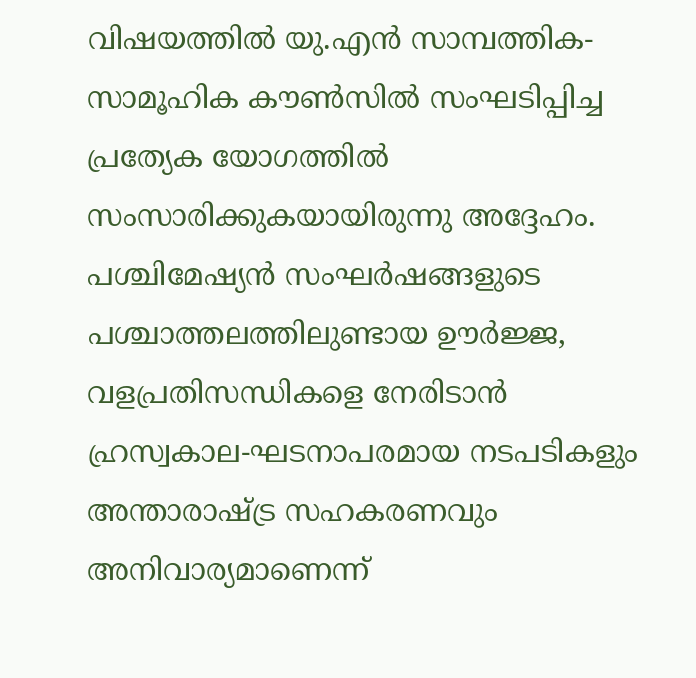വിഷയത്തിൽ യു.എൻ സാമ്പത്തിക-സാമൂഹിക കൗൺസിൽ സംഘടിപ്പിച്ച പ്രത്യേക യോഗത്തിൽ സംസാരിക്കുകയായിരുന്നു അദ്ദേഹം.
പശ്ചിമേഷ്യൻ സംഘർഷങ്ങളുടെ പശ്ചാത്തലത്തിലുണ്ടായ ഊർജ്ജ, വളപ്രതിസന്ധികളെ നേരിടാൻ ഹ്രസ്വകാല-ഘടനാപരമായ നടപടികളും അന്താരാഷ്ട്ര സഹകരണവും അനിവാര്യമാണെന്ന്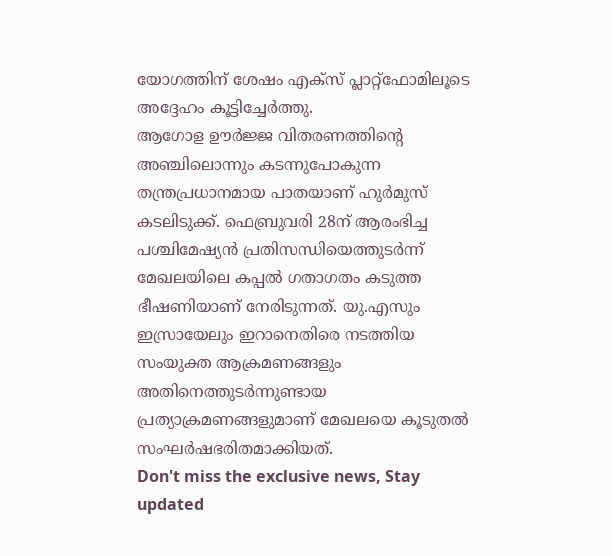യോഗത്തിന് ശേഷം എക്സ് പ്ലാറ്റ്ഫോമിലൂടെ അദ്ദേഹം കൂട്ടിച്ചേർത്തു.
ആഗോള ഊർജ്ജ വിതരണത്തിന്റെ അഞ്ചിലൊന്നും കടന്നുപോകുന്ന തന്ത്രപ്രധാനമായ പാതയാണ് ഹുർമുസ് കടലിടുക്ക്. ഫെബ്രുവരി 28ന് ആരംഭിച്ച പശ്ചിമേഷ്യൻ പ്രതിസന്ധിയെത്തുടർന്ന് മേഖലയിലെ കപ്പൽ ഗതാഗതം കടുത്ത ഭീഷണിയാണ് നേരിടുന്നത്. യു.എസും ഇസ്രായേലും ഇറാനെതിരെ നടത്തിയ സംയുക്ത ആക്രമണങ്ങളും അതിനെത്തുടർന്നുണ്ടായ പ്രത്യാക്രമണങ്ങളുമാണ് മേഖലയെ കൂടുതൽ സംഘർഷഭരിതമാക്കിയത്.
Don't miss the exclusive news, Stay updated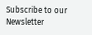Subscribe to our Newsletter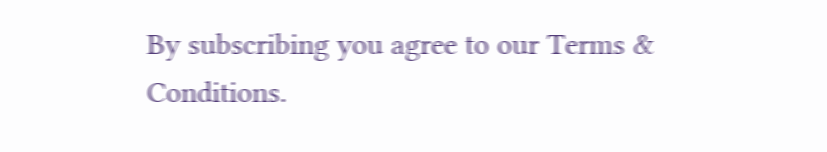By subscribing you agree to our Terms & Conditions.